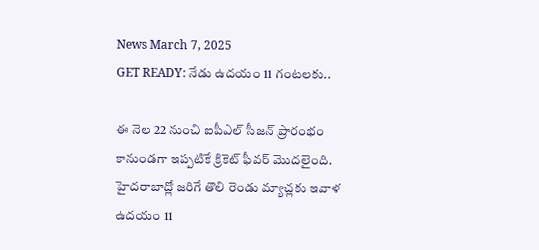News March 7, 2025
GET READY: నేడు ఉదయం 11 గంటలకు..

ఈ నెల 22 నుంచి ఐపీఎల్ సీజన్ ప్రారంభం కానుండగా ఇప్పటికే క్రికెట్ ఫీవర్ మొదలైంది. హైదరాబాద్లో జరిగే తొలి రెండు మ్యాచ్లకు ఇవాళ ఉదయం 11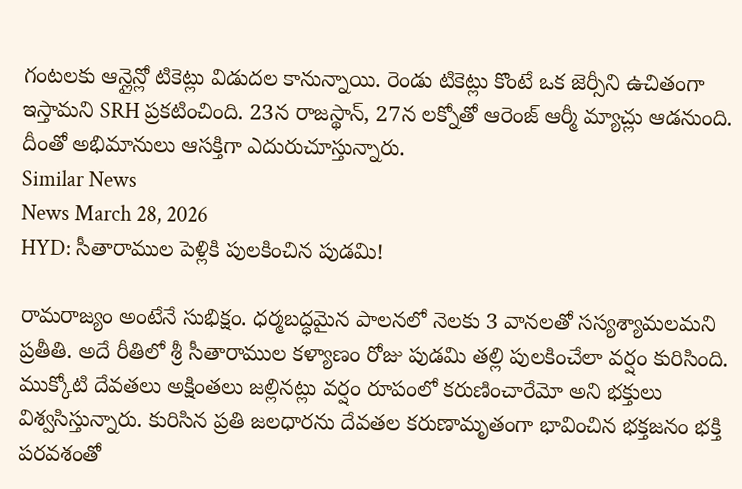గంటలకు ఆన్లైన్లో టికెట్లు విడుదల కానున్నాయి. రెండు టికెట్లు కొంటే ఒక జెర్సీని ఉచితంగా ఇస్తామని SRH ప్రకటించింది. 23న రాజస్థాన్, 27న లక్నోతో ఆరెంజ్ ఆర్మీ మ్యాచ్లు ఆడనుంది. దీంతో అభిమానులు ఆసక్తిగా ఎదురుచూస్తున్నారు.
Similar News
News March 28, 2026
HYD: సీతారాముల పెళ్లికి పులకించిన పుడమి!

రామరాజ్యం అంటేనే సుభిక్షం. ధర్మబద్ధమైన పాలనలో నెలకు 3 వానలతో సస్యశ్యామలమని ప్రతీతి. అదే రీతిలో శ్రీ సీతారాముల కళ్యాణం రోజు పుడమి తల్లి పులకించేలా వర్షం కురిసింది. ముక్కోటి దేవతలు అక్షింతలు జల్లినట్లు వర్షం రూపంలో కరుణించారేమో అని భక్తులు విశ్వసిస్తున్నారు. కురిసిన ప్రతి జలధారను దేవతల కరుణామృతంగా భావించిన భక్తజనం భక్తి పరవశంతో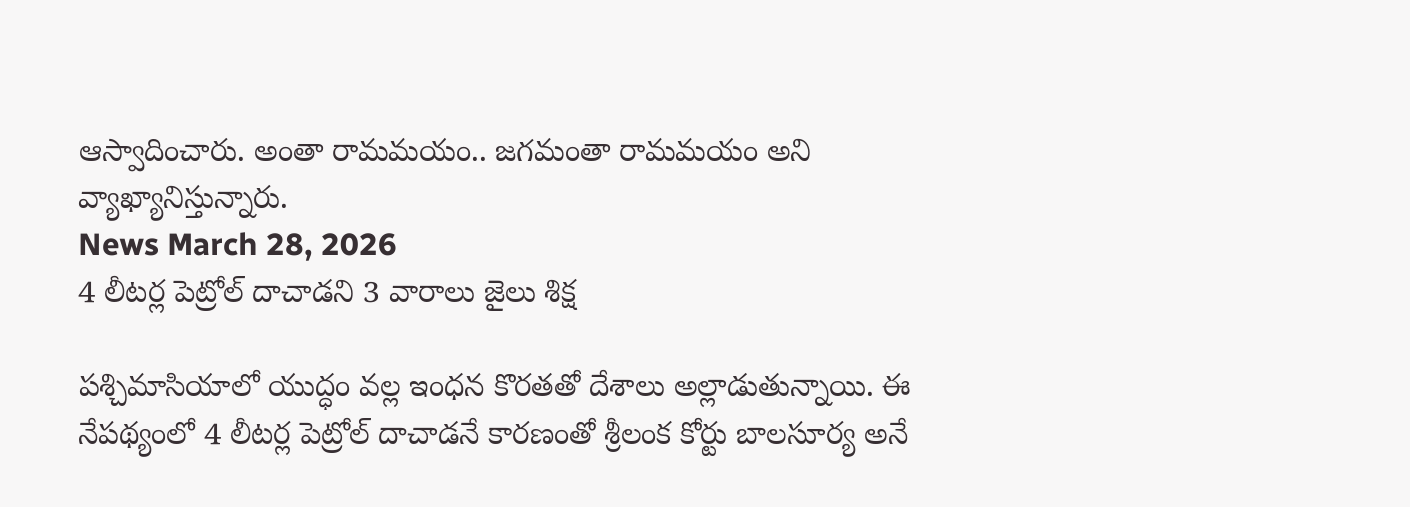ఆస్వాదించారు. అంతా రామమయం.. జగమంతా రామమయం అని వ్యాఖ్యానిస్తున్నారు.
News March 28, 2026
4 లీటర్ల పెట్రోల్ దాచాడని 3 వారాలు జైలు శిక్ష

పశ్చిమాసియాలో యుద్ధం వల్ల ఇంధన కొరతతో దేశాలు అల్లాడుతున్నాయి. ఈ నేపథ్యంలో 4 లీటర్ల పెట్రోల్ దాచాడనే కారణంతో శ్రీలంక కోర్టు బాలసూర్య అనే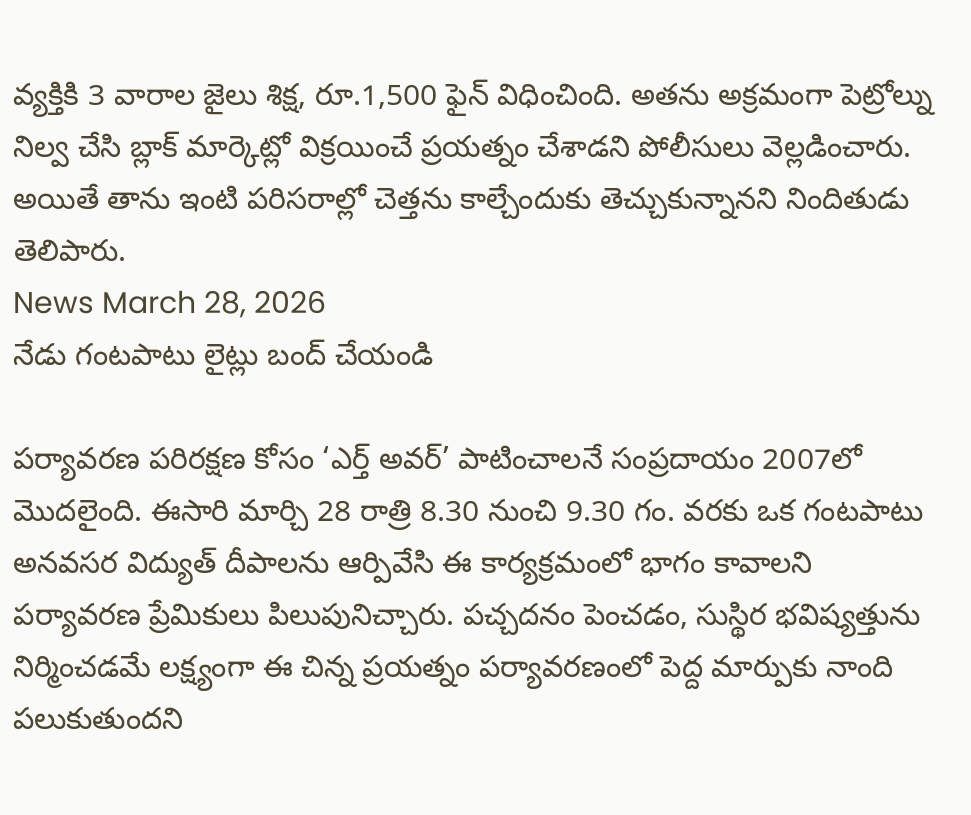వ్యక్తికి 3 వారాల జైలు శిక్ష, రూ.1,500 ఫైన్ విధించింది. అతను అక్రమంగా పెట్రోల్ను నిల్వ చేసి బ్లాక్ మార్కెట్లో విక్రయించే ప్రయత్నం చేశాడని పోలీసులు వెల్లడించారు. అయితే తాను ఇంటి పరిసరాల్లో చెత్తను కాల్చేందుకు తెచ్చుకున్నానని నిందితుడు తెలిపారు.
News March 28, 2026
నేడు గంటపాటు లైట్లు బంద్ చేయండి

పర్యావరణ పరిరక్షణ కోసం ‘ఎర్త్ అవర్’ పాటించాలనే సంప్రదాయం 2007లో మొదలైంది. ఈసారి మార్చి 28 రాత్రి 8.30 నుంచి 9.30 గం. వరకు ఒక గంటపాటు అనవసర విద్యుత్ దీపాలను ఆర్పివేసి ఈ కార్యక్రమంలో భాగం కావాలని పర్యావరణ ప్రేమికులు పిలుపునిచ్చారు. పచ్చదనం పెంచడం, సుస్థిర భవిష్యత్తును నిర్మించడమే లక్ష్యంగా ఈ చిన్న ప్రయత్నం పర్యావరణంలో పెద్ద మార్పుకు నాంది పలుకుతుందని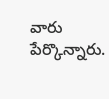వారు పేర్కొన్నారు.